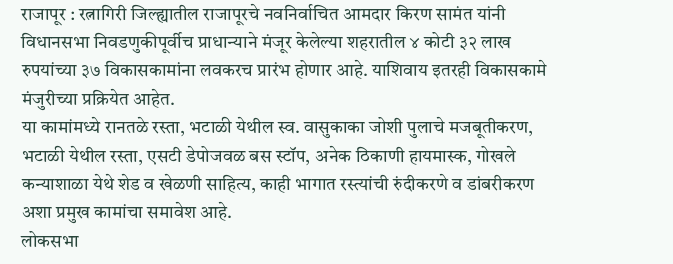राजापूर : रत्नागिरी जिल्ह्यातील राजापूरचे नवनिर्वाचित आमदार किरण सामंत यांनी विधानसभा निवडणुकीपूर्वीच प्राधान्याने मंजूर केलेल्या शहरातील ४ कोटी ३२ लाख रुपयांच्या ३७ विकासकामांना लवकरच प्रारंभ होणार आहे. याशिवाय इतरही विकासकामे मंजुरीच्या प्रक्रियेत आहेत.
या कामांमध्ये रानतळे रस्ता, भटाळी येथील स्व. वासुकाका जोशी पुलाचे मजबूतीकरण, भटाळी येथील रस्ता, एसटी डेपोजवळ बस स्टॉप, अनेक ठिकाणी हायमास्क, गोखले कन्याशाळा येथे शेड व खेळणी साहित्य, काही भागात रस्त्यांची रुंदीकरणे व डांबरीकरण अशा प्रमुख कामांचा समावेश आहे.
लोकसभा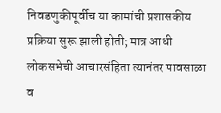निवडणुकीपूर्वीच या कामांची प्रशासकीय प्रक्रिया सुरू झाली होती; मात्र आधी लोकसभेची आचारसंहिता त्यानंतर पावसाळा व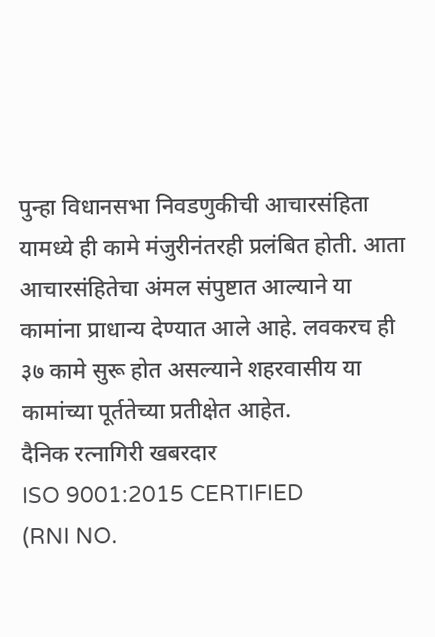पुन्हा विधानसभा निवडणुकीची आचारसंहिता यामध्ये ही कामे मंजुरीनंतरही प्रलंबित होती. आता आचारसंहितेचा अंमल संपुष्टात आल्याने या कामांना प्राधान्य देण्यात आले आहे. लवकरच ही ३७ कामे सुरू होत असल्याने शहरवासीय या कामांच्या पूर्ततेच्या प्रतीक्षेत आहेत.
दैनिक रत्नागिरी खबरदार
ISO 9001:2015 CERTIFIED
(RNI NO.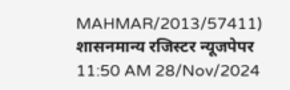MAHMAR/2013/57411)
शासनमान्य रजिस्टर न्यूजपेपर
11:50 AM 28/Nov/2024